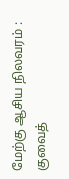மேற்கு ஆசிய நிலவரம் : குவைத்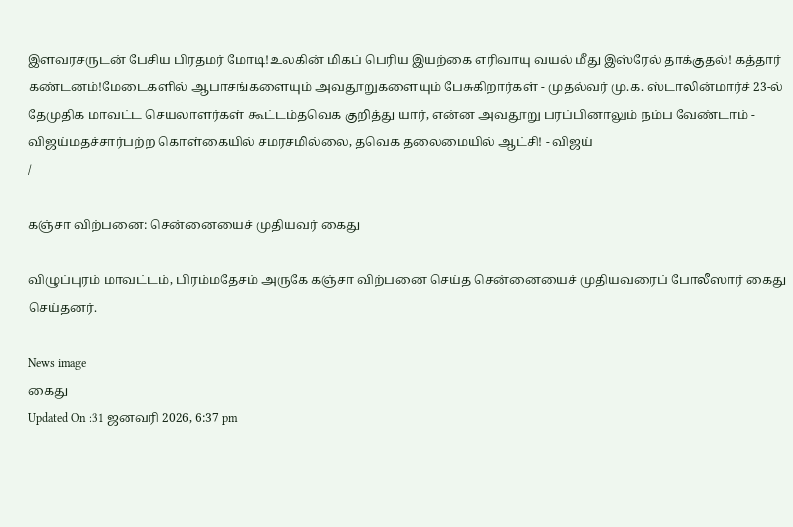இளவரசருடன் பேசிய பிரதமர் மோடி!உலகின் மிகப் பெரிய இயற்கை எரிவாயு வயல் மீது இஸ்ரேல் தாக்குதல்! கத்தார் கண்டனம்!மேடைகளில் ஆபாசங்களையும் அவதூறுகளையும் பேசுகிறார்கள் - முதல்வர் மு.க. ஸ்டாலின்மார்ச் 23-ல் தேமுதிக மாவட்ட செயலாளர்கள் கூட்டம்தவெக குறித்து யார், என்ன அவதூறு பரப்பினாலும் நம்ப வேண்டாம் - விஜய்மதச்சார்பற்ற கொள்கையில் சமரசமில்லை, தவெக தலைமையில் ஆட்சி! - விஜய்
/

கஞ்சா விற்பனை: சென்னையைச் முதியவர் கைது

விழுப்புரம் மாவட்டம், பிரம்மதேசம் அருகே கஞ்சா விற்பனை செய்த சென்னையைச் முதியவரைப் போலீஸார் கைது செய்தனர்.

News image
கைது
Updated On :31 ஜனவரி 2026, 6:37 pm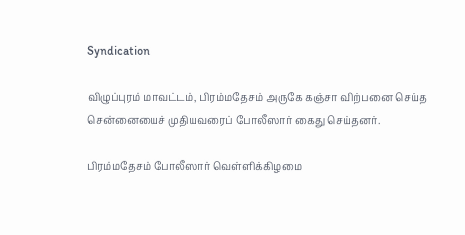Syndication

விழுப்புரம் மாவட்டம், பிரம்மதேசம் அருகே கஞ்சா விற்பனை செய்த சென்னையைச் முதியவரைப் போலீஸார் கைது செய்தனர்.

பிரம்மதேசம் போலீஸார் வெள்ளிக்கிழமை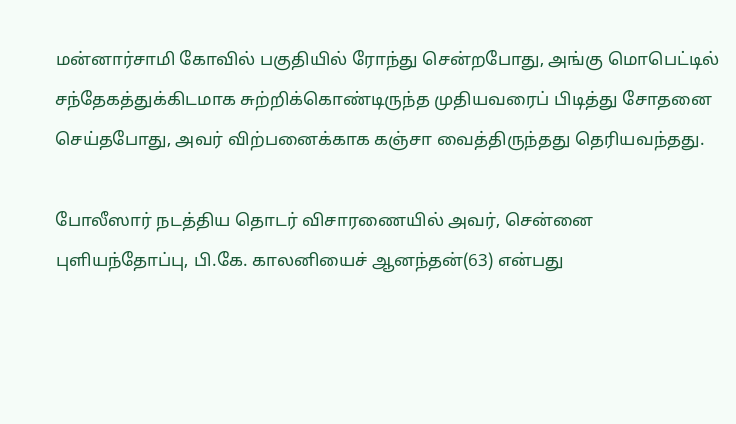மன்னார்சாமி கோவில் பகுதியில் ரோந்து சென்றபோது, அங்கு மொபெட்டில் சந்தேகத்துக்கிடமாக சுற்றிக்கொண்டிருந்த முதியவரைப் பிடித்து சோதனை செய்தபோது, அவர் விற்பனைக்காக கஞ்சா வைத்திருந்தது தெரியவந்தது.

போலீஸார் நடத்திய தொடர் விசாரணையில் அவர், சென்னை புளியந்தோப்பு, பி.கே. காலனியைச் ஆனந்தன்(63) என்பது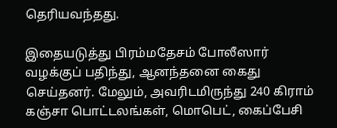தெரியவந்தது.

இதையடுத்து பிரம்மதேசம் போலீஸார் வழக்குப் பதிந்து, ஆனந்தனை கைது செய்தனர். மேலும், அவரிடமிருந்து 240 கிராம் கஞ்சா பொட்டலங்கள், மொபெட், கைப்பேசி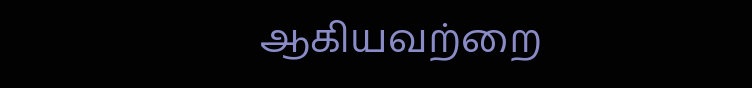ஆகியவற்றை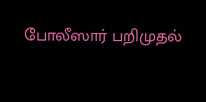போலீஸார் பறிமுதல்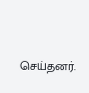செய்தனர்.